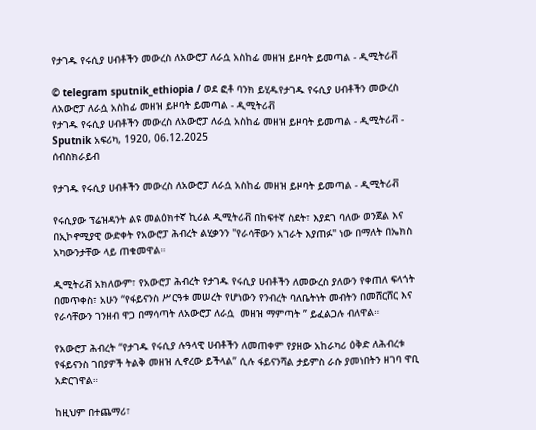የታገዱ የሩሲያ ሀብቶችን መውረስ ለአውሮፓ ለራሷ አስከፊ መዘዝ ይዞባት ይመጣል - ዲሚትሪቭ

© telegram sputnik_ethiopia / ወደ ፎቶ ባንክ ይሂዱየታገዱ የሩሲያ ሀብቶችን መውረስ ለአውሮፓ ለራሷ አስከፊ መዘዝ ይዞባት ይመጣል - ዲሚትሪቭ
የታገዱ የሩሲያ ሀብቶችን መውረስ ለአውሮፓ ለራሷ አስከፊ መዘዝ ይዞባት ይመጣል - ዲሚትሪቭ - Sputnik አፍሪካ, 1920, 06.12.2025
ሰብስክራይብ

የታገዱ የሩሲያ ሀብቶችን መውረስ ለአውሮፓ ለራሷ አስከፊ መዘዝ ይዞባት ይመጣል - ዲሚትሪቭ

የሩሲያው ፕሬዝዳንት ልዩ መልዕክተኛ ኪሪል ዲሚትሪቭ በከፍተኛ ስደት፣ እያደገ ባለው ወንጀል እና በኢኮኖሚያዊ ውድቀት የአውሮፓ ሕብረት ልሂቃንን "የራሳቸውን አገራት እያጠፉ" ነው በማለት በኤክስ አካውንታቸው ላይ ጠቁመዋል።

ዲሚትሪቭ አክለውም፣ የአውሮፓ ሕብረት የታገዱ የሩሲያ ሀብቶችን ለመውረስ ያለውን የቀጠለ ፍላጎት በመጥቀስ፣ አሁን “የፋይናንስ ሥርዓቱ መሠረት የሆነውን የንብረት ባለቤትነት መብትን በመሸርሸር እና የራሳቸውን ገንዘብ ዋጋ በማሳጣት ለአውሮፓ ለራሷ  መዘዝ ማምጣት ” ይፈልጋሉ ብለዋል።

የአውሮፓ ሕብረት “የታገዱ የሩሲያ ሉዓላዊ ሀብቶችን ለመጠቀም የያዘው አከራካሪ ዕቅድ ለሕብረቱ የፋይናንስ ገበያዎች ትልቅ መዘዝ ሊኖረው ይችላል” ሲሉ ፋይናንሻል ታይምስ ራሱ ያመነበትን ዘገባ ዋቢ አድርገዋል።

ከዚህም በተጨማሪ፣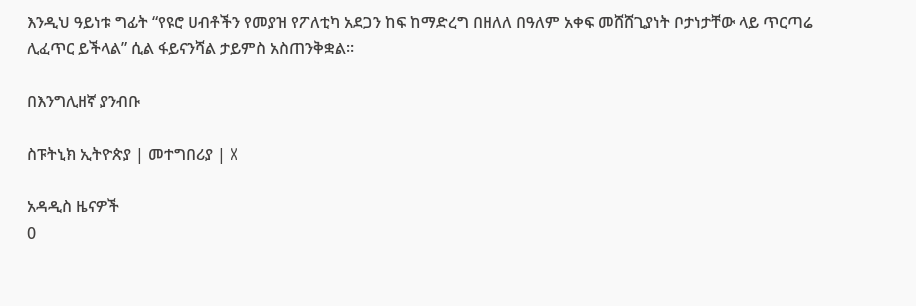እንዲህ ዓይነቱ ግፊት “የዩሮ ሀብቶችን የመያዝ የፖለቲካ አደጋን ከፍ ከማድረግ በዘለለ በዓለም አቀፍ መሸሸጊያነት ቦታነታቸው ላይ ጥርጣሬ ሊፈጥር ይችላል” ሲል ፋይናንሻል ታይምስ አስጠንቅቋል።

በእንግሊዘኛ ያንብቡ

ስፑትኒክ ኢትዮጵያ | መተግበሪያ | X

አዳዲስ ዜናዎች
0